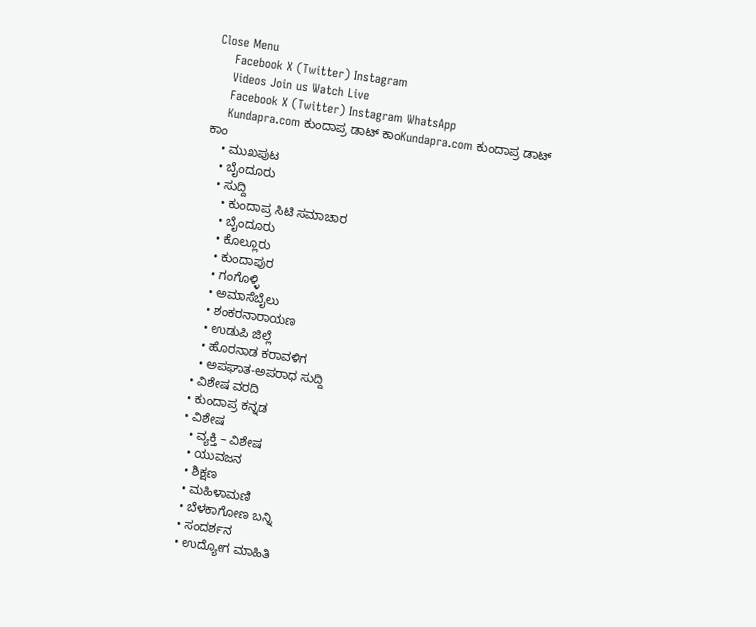Close Menu
    Facebook X (Twitter) Instagram
    Videos Join us Watch Live
    Facebook X (Twitter) Instagram WhatsApp
    Kundapra.com ಕುಂದಾಪ್ರ ಡಾಟ್ ಕಾಂKundapra.com ಕುಂದಾಪ್ರ ಡಾಟ್ ಕಾಂ
    • ಮುಖಪುಟ
    • ಬೈಂದೂರು
    • ಸುದ್ದಿ
      • ಕುಂದಾಪ್ರ ಸಿಟಿ ಸಮಾಚಾರ
      • ಬೈಂದೂರು
      • ಕೊಲ್ಲೂರು
      • ಕುಂದಾಪುರ
      • ಗಂಗೊಳ್ಳಿ
      • ಅಮಾಸೆಬೈಲು
      • ಶಂಕರನಾರಾಯಣ
      • ಉಡುಪಿ ಜಿಲ್ಲೆ
      • ಹೊರನಾಡ ಕರಾವಳಿಗ
      • ಅಪಘಾತ-ಅಪರಾಧ ಸುದ್ದಿ
    • ವಿಶೇಷ ವರದಿ
    • ಕುಂದಾಪ್ರ ಕನ್ನಡ
    • ವಿಶೇಷ
      • ವ್ಯಕ್ತಿ – ವಿಶೇಷ
      • ಯುವಜನ
      • ಶಿಕ್ಷಣ
      • ಮಹಿಳಾಮಣಿ
      • ಬೆಳಕಾಗೋಣ ಬನ್ನಿ
      • ಸಂದರ್ಶನ
      • ಉದ್ಯೋಗ ಮಾಹಿತಿ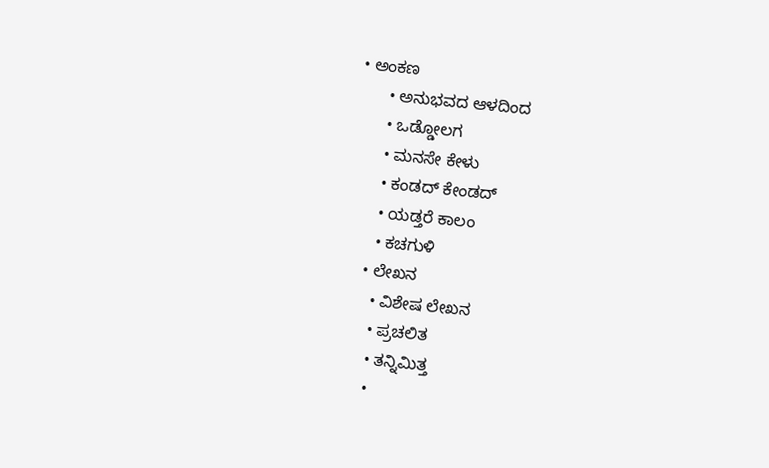• ಅಂಕಣ
      • ಅನುಭವದ ಆಳದಿಂದ
      • ಒಡ್ಡೋಲಗ
      • ಮನಸೇ ಕೇಳು
      • ಕಂಡದ್ ಕೇಂಡದ್
      • ಯಡ್ತರೆ ಕಾಲಂ
      • ಕಚಗುಳಿ
    • ಲೇಖನ
      • ವಿಶೇಷ ಲೇಖನ
      • ಪ್ರಚಲಿತ
      • ತನ್ನಿಮಿತ್ತ
      •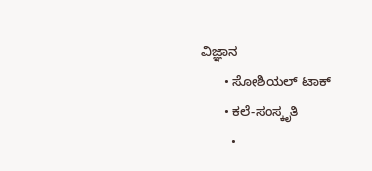ವಿಜ್ಞಾನ
      • ಸೋಶಿಯಲ್ ಟಾಕ್
      • ಕಲೆ-ಸಂಸ್ಕೃತಿ
        •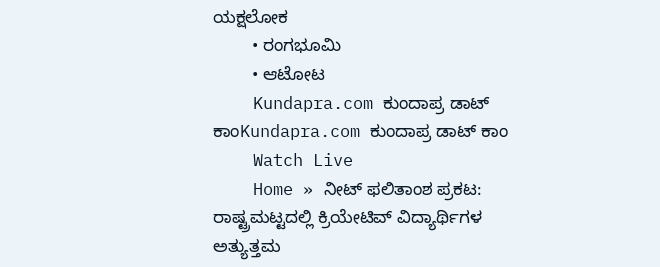ಯಕ್ಷಲೋಕ
        • ರಂಗಭೂಮಿ
        • ಆಟೋಟ
    Kundapra.com ಕುಂದಾಪ್ರ ಡಾಟ್ ಕಾಂKundapra.com ಕುಂದಾಪ್ರ ಡಾಟ್ ಕಾಂ
    Watch Live
    Home » ನೀಟ್‌ ಫಲಿತಾಂಶ ಪ್ರಕಟ: ರಾಷ್ಟ್ರಮಟ್ಟದಲ್ಲಿ ಕ್ರಿಯೇಟಿವ್‌ ವಿದ್ಯಾರ್ಥಿಗಳ ಅತ್ಯುತ್ತಮ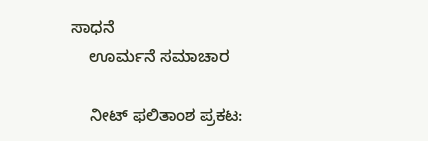ಸಾಧನೆ
    ಊರ್ಮನೆ ಸಮಾಚಾರ

    ನೀಟ್‌ ಫಲಿತಾಂಶ ಪ್ರಕಟ: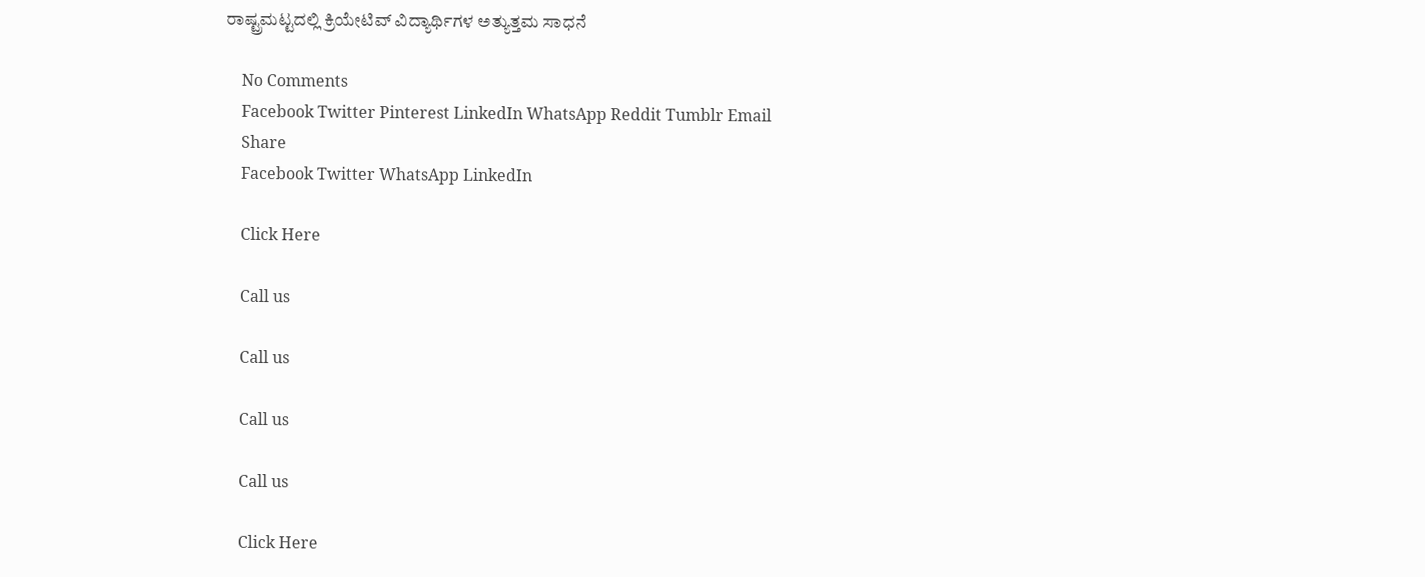ರಾಷ್ಟ್ರಮಟ್ಟದಲ್ಲಿ ಕ್ರಿಯೇಟಿವ್‌ ವಿದ್ಯಾರ್ಥಿಗಳ ಅತ್ಯುತ್ತಮ ಸಾಧನೆ

    No Comments
    Facebook Twitter Pinterest LinkedIn WhatsApp Reddit Tumblr Email
    Share
    Facebook Twitter WhatsApp LinkedIn

    Click Here

    Call us

    Call us

    Call us

    Call us

    Click Here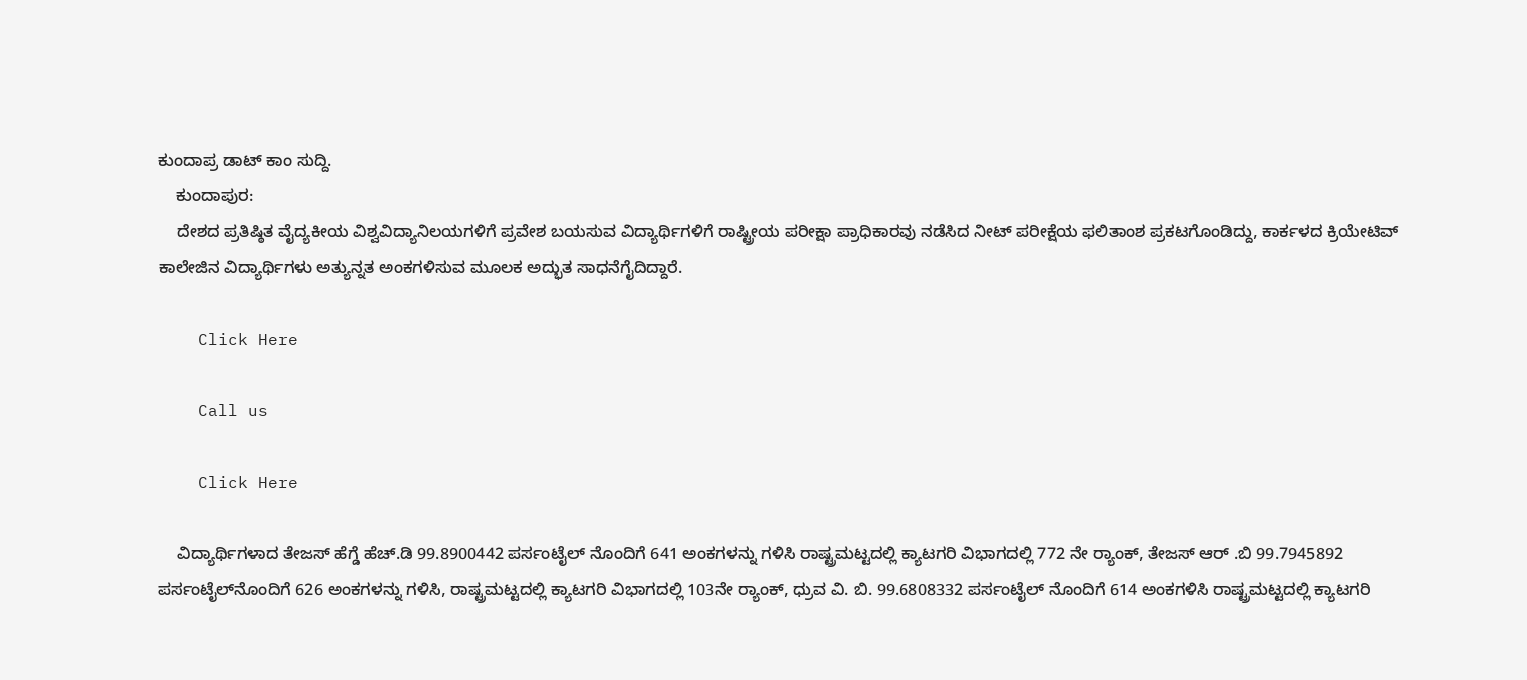ಕುಂದಾಪ್ರ ಡಾಟ್‌ ಕಾಂ ಸುದ್ದಿ.
    ಕುಂದಾಪುರ:
    ದೇಶದ ಪ್ರತಿಷ್ಠಿತ ವೈದ್ಯಕೀಯ ವಿಶ್ವವಿದ್ಯಾನಿಲಯಗಳಿಗೆ ಪ್ರವೇಶ ಬಯಸುವ ವಿದ್ಯಾರ್ಥಿಗಳಿಗೆ ರಾಷ್ಟ್ರೀಯ ಪರೀಕ್ಷಾ ಪ್ರಾಧಿಕಾರವು ನಡೆಸಿದ ನೀಟ್‌ ಪರೀಕ್ಷೆಯ ಫಲಿತಾಂಶ ಪ್ರಕಟಗೊಂಡಿದ್ದು, ಕಾರ್ಕಳದ ಕ್ರಿಯೇಟಿವ್‌ ಕಾಲೇಜಿನ ವಿದ್ಯಾರ್ಥಿಗಳು ಅತ್ಯುನ್ನತ ಅಂಕಗಳಿಸುವ ಮೂಲಕ ಅದ್ಭುತ ಸಾಧನೆಗೈದಿದ್ದಾರೆ.

    Click Here

    Call us

    Click Here

    ವಿದ್ಯಾರ್ಥಿಗಳಾದ ತೇಜಸ್ ಹೆಗ್ಡೆ ಹೆಚ್.ಡಿ 99.8900442 ಪರ್ಸಂಟೈಲ್‌ ನೊಂದಿಗೆ 641 ಅಂಕಗಳನ್ನು ಗಳಿಸಿ ರಾಷ್ಟ್ರಮಟ್ಟದಲ್ಲಿ ಕ್ಯಾಟಗರಿ ವಿಭಾಗದಲ್ಲಿ 772 ನೇ ರ‍್ಯಾಂಕ್‌, ತೇಜಸ್ ಆರ್ .ಬಿ 99.7945892 ಪರ್ಸಂಟೈಲ್‌ನೊಂದಿಗೆ 626 ಅಂಕಗಳನ್ನು ಗಳಿಸಿ, ರಾಷ್ಟ್ರಮಟ್ಟದಲ್ಲಿ ಕ್ಯಾಟಗರಿ ವಿಭಾಗದಲ್ಲಿ 103ನೇ ರ‍್ಯಾಂಕ್‌, ಧ್ರುವ ವಿ. ಬಿ. 99.6808332 ಪರ್ಸಂಟೈಲ್‌ ನೊಂದಿಗೆ 614 ಅಂಕಗಳಿಸಿ ರಾಷ್ಟ್ರಮಟ್ಟದಲ್ಲಿ ಕ್ಯಾಟಗರಿ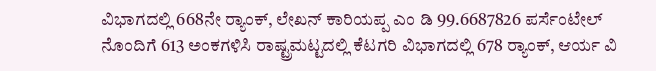ವಿಭಾಗದಲ್ಲಿ 668ನೇ ರ‍್ಯಾಂಕ್‌, ಲೇಖನ್ ಕಾರಿಯಪ್ಪ ಎಂ ಡಿ 99.6687826 ಪರ್ಸೆಂಟೇಲ್ ನೊಂದಿಗೆ 613 ಅಂಕಗಳಿಸಿ ರಾಷ್ಟ್ರಮಟ್ಟದಲ್ಲಿ ಕೆಟಗರಿ ವಿಭಾಗದಲ್ಲಿ 678 ರ‍್ಯಾಂಕ್‌, ಆರ್ಯ ವಿ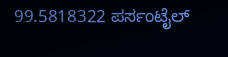99.5818322 ಪರ್ಸಂಟೈಲ್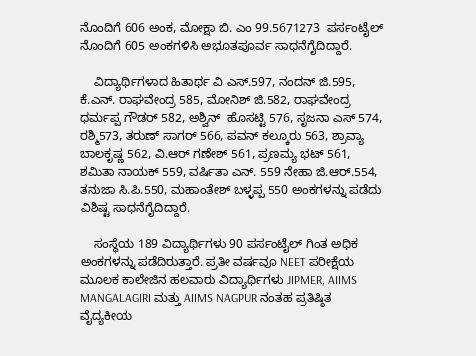ನೊಂದಿಗೆ 606 ಅಂಕ, ಮೋಕ್ಷಾ ಬಿ. ಎಂ 99.5671273  ಪರ್ಸಂಟೈಲ್ ನೊಂದಿಗೆ 605 ಅಂಕಗಳಿಸಿ ಅಭೂತಪೂರ್ವ ಸಾಧನೆಗೈದಿದ್ದಾರೆ.

    ವಿದ್ಯಾರ್ಥಿಗಳಾದ ಹಿತಾರ್ಥ ವಿ ಎಸ್.597, ನಂದನ್ ಜಿ.595, ಕೆ.ಎನ್. ರಾಘವೇಂದ್ರ 585, ಮೋನಿಶ್ ಜಿ.582, ರಾಘವೇಂದ್ರ ಧರ್ಮಪ್ಪ ಗೌಡರ್ 582, ಅಶ್ವಿನ್  ಹೊಸಟ್ಟಿ 576, ಸೃಜನಾ ಎಸ್ 574, ರಶ್ಮಿ573, ತರುಣ್ ಸಾಗರ್ 566, ಪವನ್ ಕಲ್ಕೂರು 563, ಶ್ರಾವ್ಯಾ ಬಾಲಕೃಷ್ಣ 562, ವಿ.ಆರ್ ಗಣೇಶ್ 561, ಪ್ರಣಮ್ಯ ಭಟ್ 561, ಶಮಿತಾ ನಾಯಕ್ 559, ವರ್ಷಿತಾ ಎನ್. 559 ನೇಹಾ ಜಿ.ಆರ್.554, ತನುಜಾ ಸಿ.ಪಿ.550, ಮಹಾಂತೇಶ್ ಬಳ್ಳಪ್ಪ 550 ಅಂಕಗಳನ್ನು ಪಡೆದು ವಿಶಿಷ್ಟ ಸಾಧನೆಗೈದಿದ್ದಾರೆ.

    ಸಂಸ್ಥೆಯ 189 ವಿದ್ಯಾರ್ಥಿಗಳು 90 ಪರ್ಸಂಟೈಲ್‌ ಗಿಂತ ಅಧಿಕ ಅಂಕಗಳನ್ನು ಪಡೆದಿರುತ್ತಾರೆ. ಪ್ರತೀ ವರ್ಷವೂ NEET ಪರೀಕ್ಷೆಯ ಮೂಲಕ ಕಾಲೇಜಿನ ಹಲವಾರು ವಿದ್ಯಾರ್ಥಿಗಳು JIPMER, AIIMS MANGALAGIRI ಮತ್ತು AIIMS NAGPUR ನಂತಹ ಪ್ರತಿಷ್ಠಿತ ವೈದ್ಯಕೀಯ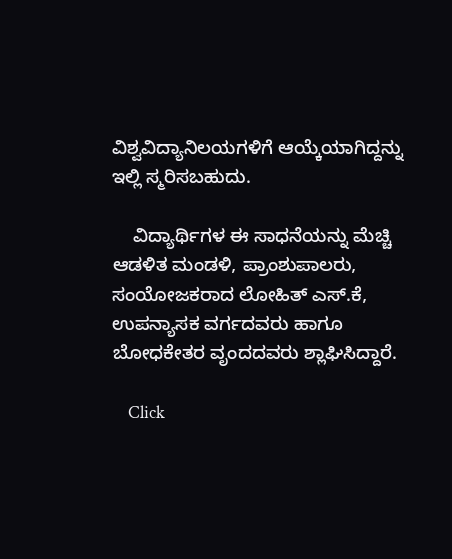ವಿಶ್ವವಿದ್ಯಾನಿಲಯಗಳಿಗೆ ಆಯ್ಕೆಯಾಗಿದ್ದನ್ನು ಇಲ್ಲಿ ಸ್ಮರಿಸಬಹುದು.

    ವಿದ್ಯಾರ್ಥಿಗಳ ಈ ಸಾಧನೆಯನ್ನು ಮೆಚ್ಚಿ ಆಡಳಿತ ಮಂಡಳಿ, ಪ್ರಾಂಶುಪಾಲರು, ಸಂಯೋಜಕರಾದ ಲೋಹಿತ್‌ ಎಸ್.ಕೆ, ಉಪನ್ಯಾಸಕ ವರ್ಗದವರು ಹಾಗೂ ಬೋಧಕೇತರ ವೃಂದದವರು ಶ್ಲಾಘಿಸಿದ್ದಾರೆ.

    Click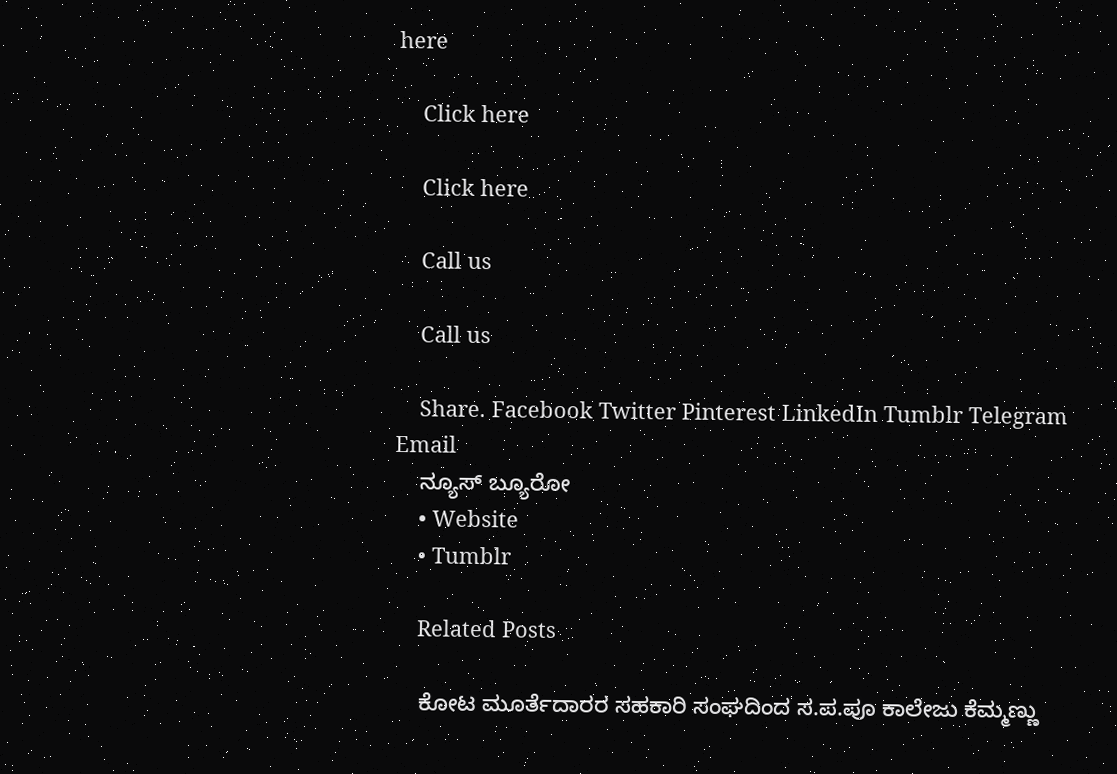here

    Click here

    Click here

    Call us

    Call us

    Share. Facebook Twitter Pinterest LinkedIn Tumblr Telegram Email
    ನ್ಯೂಸ್ ಬ್ಯೂರೋ
    • Website
    • Tumblr

    Related Posts

    ಕೋಟ ಮೂರ್ತೆದಾರರ ಸಹಕಾರಿ ಸಂಘದಿಂದ ಸ.ಪ.ಪೂ ಕಾಲೇಜು ಕೆಮ್ಮಣ್ಣು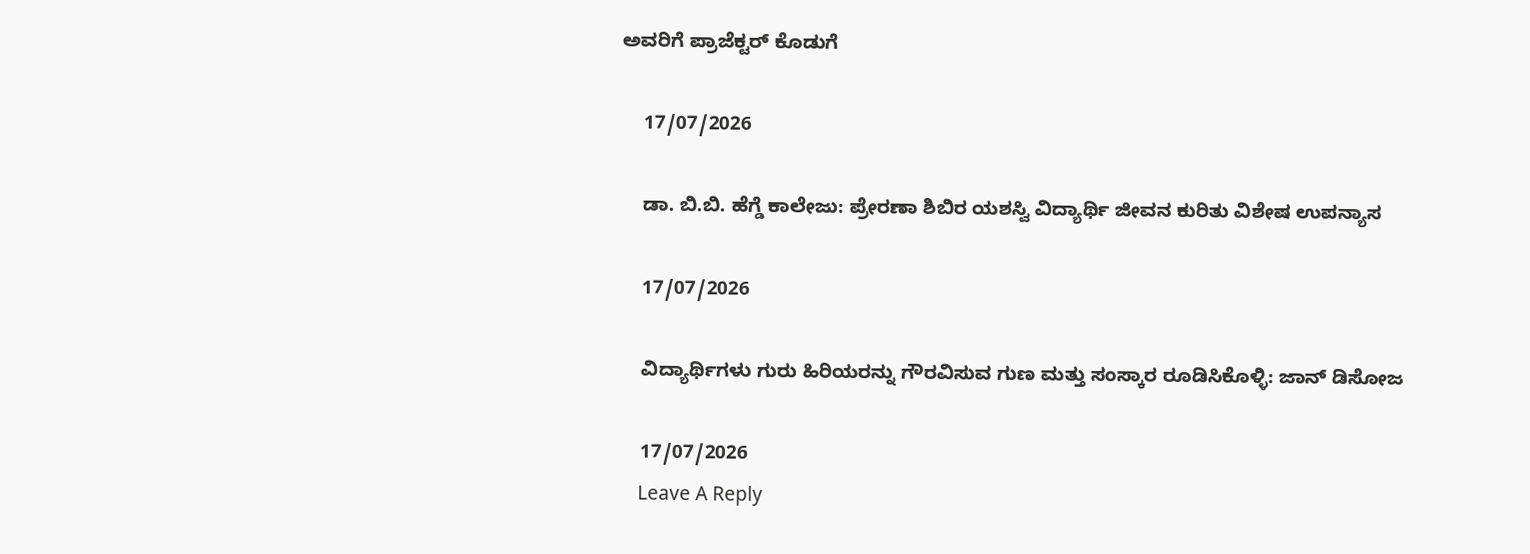ಅವರಿಗೆ ಪ್ರಾಜೆಕ್ಟರ್ ಕೊಡುಗೆ

    17/07/2026

    ಡಾ. ಬಿ.ಬಿ. ಹೆಗ್ಡೆ ಕಾಲೇಜು: ಪ್ರೇರಣಾ ಶಿಬಿರ ಯಶಸ್ವಿ ವಿದ್ಯಾರ್ಥಿ ಜೀವನ ಕುರಿತು ವಿಶೇಷ ಉಪನ್ಯಾಸ

    17/07/2026

    ವಿದ್ಯಾರ್ಥಿಗಳು ಗುರು ಹಿರಿಯರನ್ನು ಗೌರವಿಸುವ ಗುಣ ಮತ್ತು ಸಂಸ್ಕಾರ ರೂಡಿಸಿಕೊಳ್ಳಿ: ಜಾನ್ ಡಿಸೋಜ

    17/07/2026
    Leave A Reply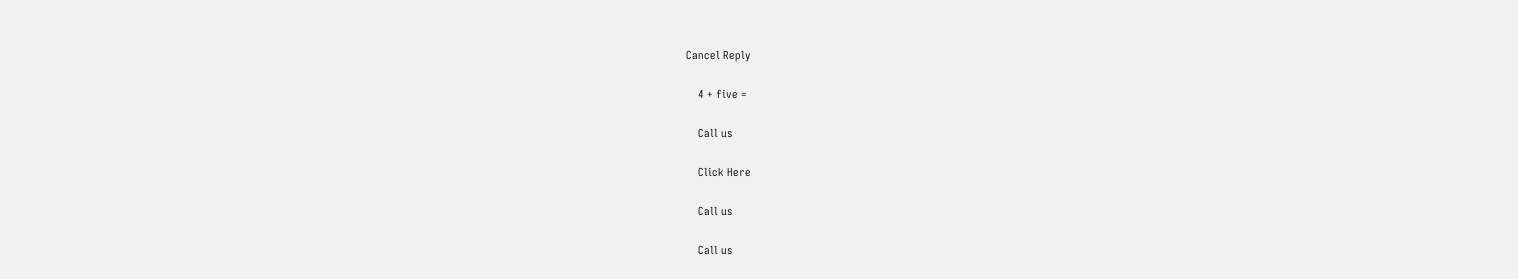Cancel Reply

    4 + five =

    Call us

    Click Here

    Call us

    Call us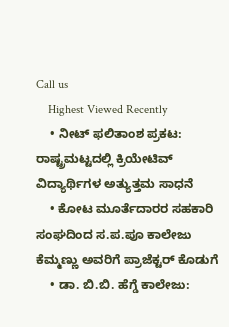Call us
    Highest Viewed Recently
    • ನೀಟ್‌ ಫಲಿತಾಂಶ ಪ್ರಕಟ: ರಾಷ್ಟ್ರಮಟ್ಟದಲ್ಲಿ ಕ್ರಿಯೇಟಿವ್‌ ವಿದ್ಯಾರ್ಥಿಗಳ ಅತ್ಯುತ್ತಮ ಸಾಧನೆ
    • ಕೋಟ ಮೂರ್ತೆದಾರರ ಸಹಕಾರಿ ಸಂಘದಿಂದ ಸ.ಪ.ಪೂ ಕಾಲೇಜು ಕೆಮ್ಮಣ್ಣು ಅವರಿಗೆ ಪ್ರಾಜೆಕ್ಟರ್ ಕೊಡುಗೆ
    • ಡಾ. ಬಿ.ಬಿ. ಹೆಗ್ಡೆ ಕಾಲೇಜು: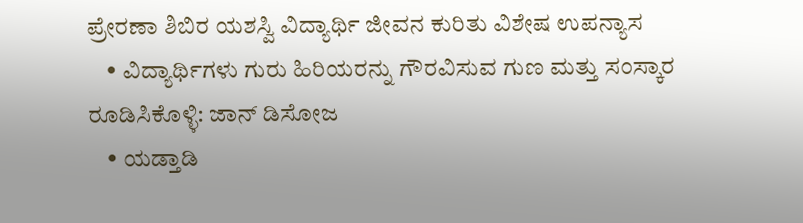ಪ್ರೇರಣಾ ಶಿಬಿರ ಯಶಸ್ವಿ ವಿದ್ಯಾರ್ಥಿ ಜೀವನ ಕುರಿತು ವಿಶೇಷ ಉಪನ್ಯಾಸ
    • ವಿದ್ಯಾರ್ಥಿಗಳು ಗುರು ಹಿರಿಯರನ್ನು ಗೌರವಿಸುವ ಗುಣ ಮತ್ತು ಸಂಸ್ಕಾರ ರೂಡಿಸಿಕೊಳ್ಳಿ: ಜಾನ್ ಡಿಸೋಜ
    • ಯಡ್ತಾಡಿ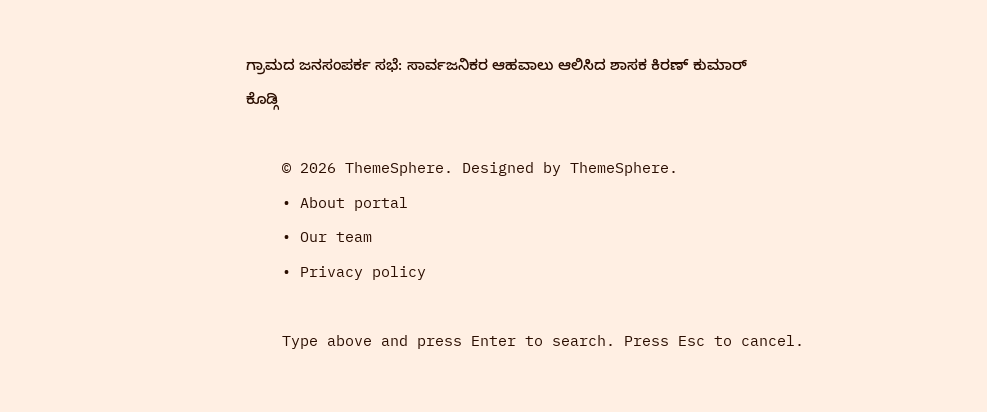ಗ್ರಾಮದ ಜನಸಂಪರ್ಕ ಸಭೆ: ಸಾರ್ವಜನಿಕರ ಆಹವಾಲು ಆಲಿಸಿದ ಶಾಸಕ ಕಿರಣ್ ಕುಮಾರ್ ಕೊಡ್ಗಿ

    © 2026 ThemeSphere. Designed by ThemeSphere.
    • About portal
    • Our team
    • Privacy policy

    Type above and press Enter to search. Press Esc to cancel.